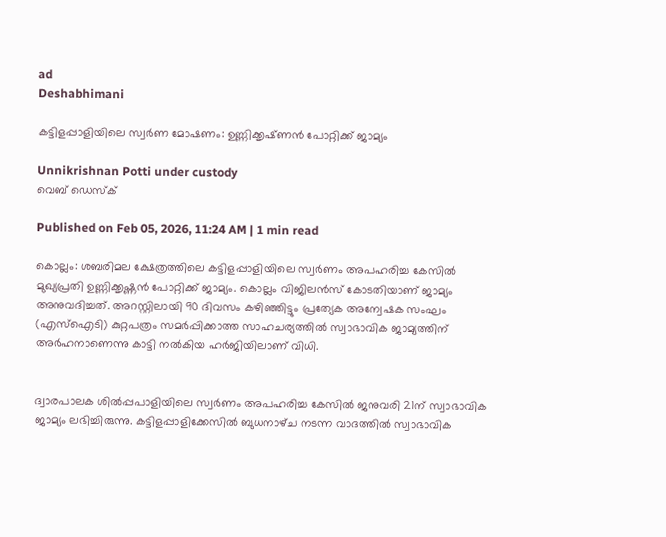ad
Deshabhimani

കട്ടിളപ്പാളിയിലെ സ്വർണ മോഷണം: ഉണ്ണിക്കൃഷ്‌ണൻ പോറ്റിക്ക് ജാമ്യം

Unnikrishnan Potti under custody
വെബ് ഡെസ്ക്

Published on Feb 05, 2026, 11:24 AM | 1 min read

കൊല്ലം: ശബരിമല ക്ഷേത്രത്തിലെ കട്ടിളപ്പാളിയിലെ സ്വർണം അപഹരിച്ച കേസിൽ മുഖ്യപ്രതി ഉണ്ണിക്കൃഷ്ണൻ പോറ്റിക്ക് ജാമ്യം. കൊല്ലം വിജിലൻസ് കോടതിയാണ് ജാമ്യം അനുവദിച്ചത്. അറസ്റ്റിലായി 90 ദിവസം കഴിഞ്ഞിട്ടും പ്രത്യേക അന്വേഷക സംഘം (എസ്ഐടി) കുറ്റപത്രം സമർപ്പിക്കാത്ത സാഹചര്യത്തിൽ സ്വാഭാവിക ജാമ്യത്തിന് അർഹനാണെന്നു കാട്ടി നൽകിയ ഹർജിയിലാണ് വിധി.


ദ്വാരപാലക ശിൽപ്പപാളിയിലെ സ്വർണം അപഹരിച്ച കേസിൽ ജനുവരി 21ന് സ്വാഭാവിക ജാമ്യം ലഭിച്ചിരുന്നു. കട്ടിളപ്പാളിക്കേസിൽ ബുധനാഴ്‌ച നടന്ന വാദത്തിൽ സ്വാഭാവിക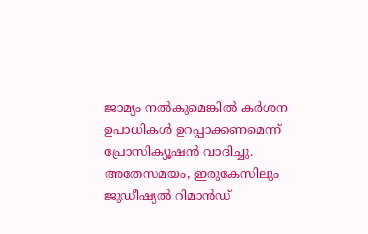ജാമ്യം നൽകുമെങ്കിൽ കർശന ഉപാധികൾ ഉറപ്പാക്കണമെന്ന് പ്രോസിക്യൂഷൻ വാദിച്ചു. അതേസമയം, ഇരുകേസിലും ജുഡീഷ്യൽ റിമാൻഡ്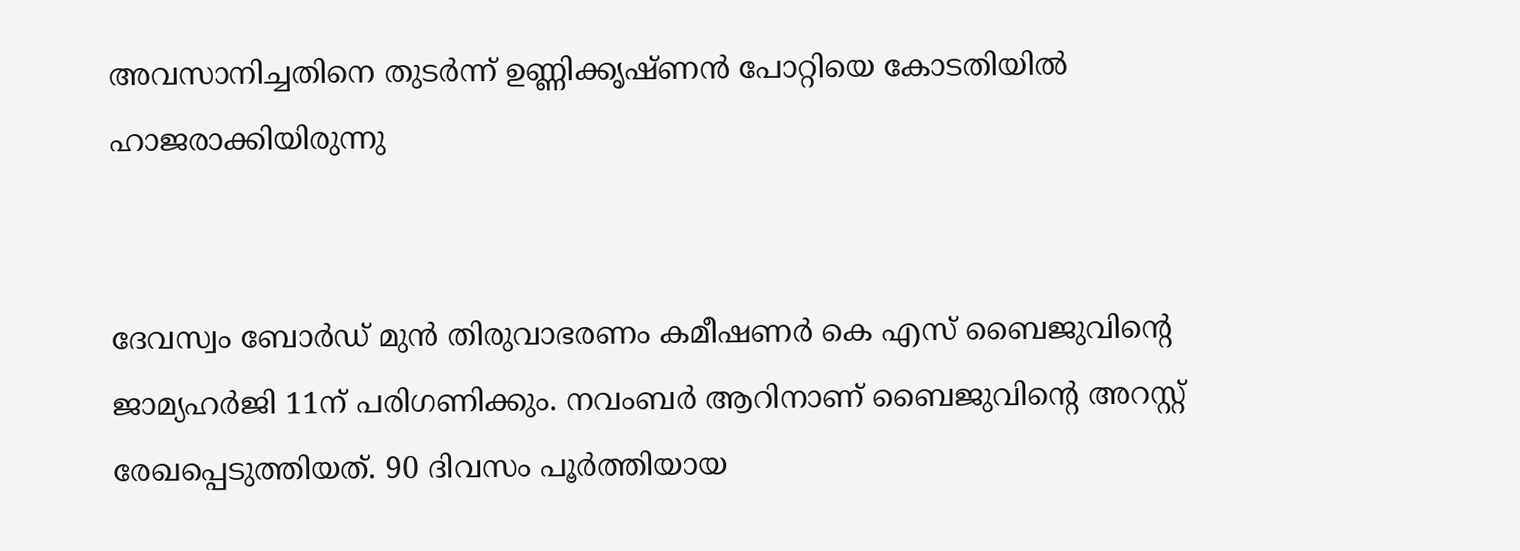അവസാനിച്ചതിനെ തുടർന്ന് ഉണ്ണിക്കൃഷ്ണൻ പോറ്റിയെ കോടതിയിൽ ഹാജരാക്കിയിരുന്നു


ദേവസ്വം ബോർഡ് മുൻ തിരുവാഭരണം കമീഷണർ കെ എസ് ബൈജുവിന്റെ ജാമ്യഹർജി 11ന് പരിഗണിക്കും. നവംബർ ആറിനാണ് ബൈജുവിന്റെ അറസ്റ്റ് രേഖപ്പെടുത്തിയത്. 90 ദിവസം പൂർത്തിയായ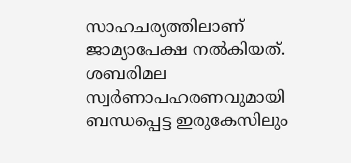സാഹചര്യത്തിലാണ് ജാമ്യാപേക്ഷ നൽകിയത്. ശബരിമല സ്വർണാപഹരണവുമായി ബന്ധപ്പെട്ട ഇരുകേസിലും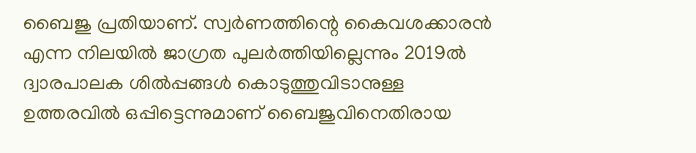ബൈജു പ്രതിയാണ്. സ്വർണത്തിന്റെ കൈവശക്കാരൻ എന്ന നിലയിൽ ജാഗ്രത പുലർത്തിയില്ലെന്നും 2019ൽ ദ്വാരപാലക ശിൽപ്പങ്ങൾ കൊടുത്തുവിടാനുള്ള ഉത്തരവിൽ ഒപ്പിട്ടെന്നുമാണ് ബൈജുവിനെതിരായ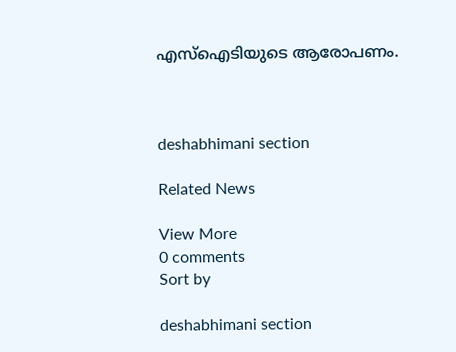എസ്ഐടിയുടെ ആരോപണം.



deshabhimani section

Related News

View More
0 comments
Sort by

deshabhimani section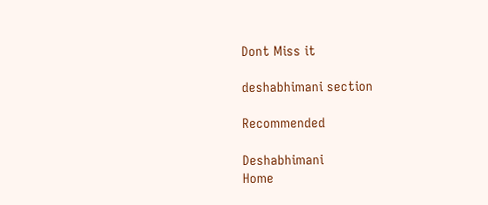Dont Miss it

deshabhimani section

Recommended

Deshabhimani
Home